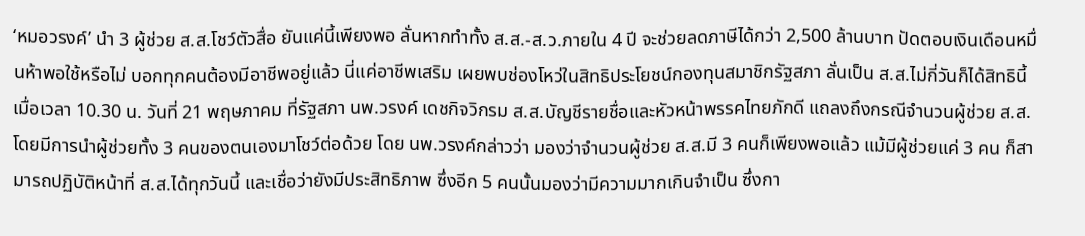‘หมอวรงค์’ นำ 3 ผู้ช่วย ส.ส.โชว์ตัวสื่อ ยันแค่นี้เพียงพอ ลั่นหากทำทั้ง ส.ส.-ส.ว.ภายใน 4 ปี จะช่วยลดภาษีได้กว่า 2,500 ล้านบาท ปัดตอบเงินเดือนหมื่นห้าพอใช้หรือไม่ บอกทุกคนต้องมีอาชีพอยู่แล้ว นี่แค่อาชีพเสริม เผยพบช่องโหว่ในสิทธิประโยชน์กองทุนสมาชิกรัฐสภา ลั่นเป็น ส.ส.ไม่กี่วันก็ได้สิทธินี้
เมื่อเวลา 10.30 น. วันที่ 21 พฤษภาคม ที่รัฐสภา นพ.วรงค์ เดชกิจวิกรม ส.ส.บัญชีรายชื่อและหัวหน้าพรรคไทยภักดี แถลงถึงกรณีจำนวนผู้ช่วย ส.ส. โดยมีการนำผู้ช่วยทั้ง 3 คนของตนเองมาโชว์ต่อด้วย โดย นพ.วรงค์กล่าวว่า มองว่าจำนวนผู้ช่วย ส.ส.มี 3 คนก็เพียงพอแล้ว แม้มีผู้ช่วยแค่ 3 คน ก็สามารถปฏิบัติหน้าที่ ส.ส.ได้ทุกวันนี้ และเชื่อว่ายังมีประสิทธิภาพ ซึ่งอีก 5 คนนั้นมองว่ามีความมากเกินจำเป็น ซึ่งกา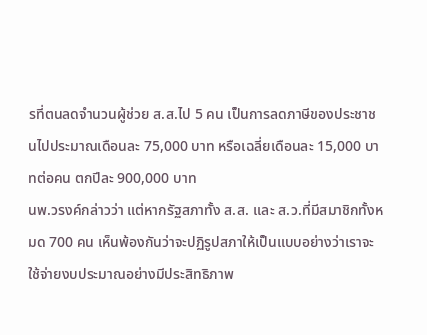รที่ตนลดจำนวนผู้ช่วย ส.ส.ไป 5 คน เป็นการลดภาษีของประชาชนไปประมาณเดือนละ 75,000 บาท หรือเฉลี่ยเดือนละ 15,000 บาทต่อคน ตกปีละ 900,000 บาท
นพ.วรงค์กล่าวว่า แต่หากรัฐสภาทั้ง ส.ส. และ ส.ว.ที่มีสมาชิกทั้งหมด 700 คน เห็นพ้องกันว่าจะปฏิรูปสภาให้เป็นแบบอย่างว่าเราจะใช้จ่ายงบประมาณอย่างมีประสิทธิภาพ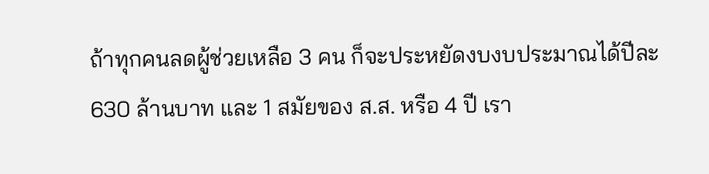ถ้าทุกคนลดผู้ช่วยเหลือ 3 คน ก็จะประหยัดงบงบประมาณได้ปีละ 630 ล้านบาท และ 1 สมัยของ ส.ส. หรือ 4 ปี เรา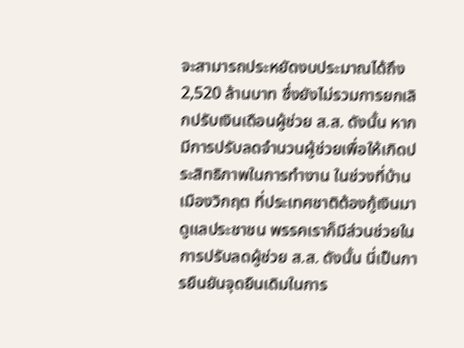จะสามารถประหยัดงบประมาณได้ถึง 2,520 ล้านบาท ซึ่งยังไม่รวมการยกเลิกปรับเงินเดือนผู้ช่วย ส.ส. ดังนั้น หากมีการปรับลดจำนวนผู้ช่วยเพื่อให้เกิดประสิทธิภาพในการทำงาน ในช่วงที่บ้านเมืองวิกฤต ที่ประเทศชาติต้องกู้เงินมาดูแลประชาชน พรรคเราก็มีส่วนช่วยในการปรับลดผู้ช่วย ส.ส. ดังนั้น นี่เป็นการยืนยันจุดยืนเดิมในการ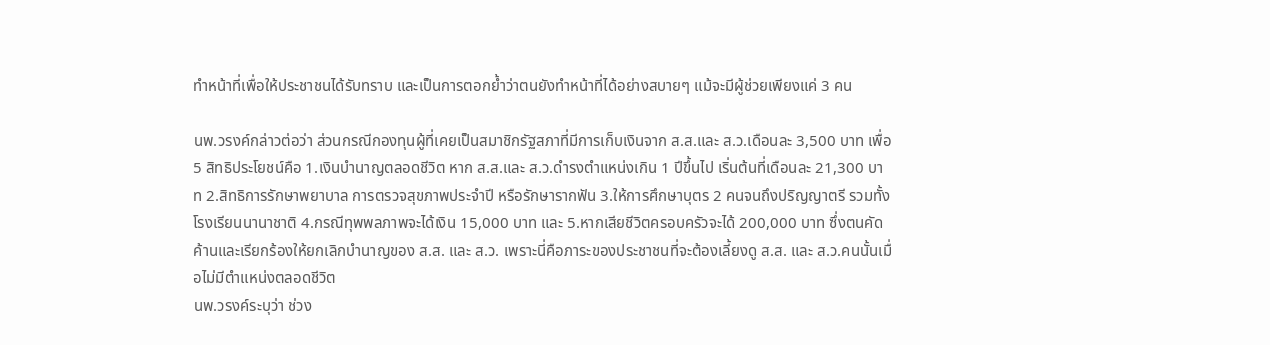ทำหน้าที่เพื่อให้ประชาชนได้รับทราบ และเป็นการตอกย้ำว่าตนยังทำหน้าที่ได้อย่างสบายๆ แม้จะมีผู้ช่วยเพียงแค่ 3 คน

นพ.วรงค์กล่าวต่อว่า ส่วนกรณีกองทุนผู้ที่เคยเป็นสมาชิกรัฐสภาที่มีการเก็บเงินจาก ส.ส.และ ส.ว.เดือนละ 3,500 บาท เพื่อ 5 สิทธิประโยชน์คือ 1.เงินบำนาญตลอดชีวิต หาก ส.ส.และ ส.ว.ดำรงตำแหน่งเกิน 1 ปีขึ้นไป เริ่นต้นที่เดือนละ 21,300 บาท 2.สิทธิการรักษาพยาบาล การตรวจสุขภาพประจำปี หรือรักษารากฟัน 3.ให้การศึกษาบุตร 2 คนจนถึงปริญญาตรี รวมทั้งโรงเรียนนานาชาติ 4.กรณีทุพพลภาพจะได้เงิน 15,000 บาท และ 5.หากเสียชีวิตครอบครัวจะได้ 200,000 บาท ซึ่งตนคัดค้านและเรียกร้องให้ยกเลิกบำนาญของ ส.ส. และ ส.ว. เพราะนี่คือภาระของประชาชนที่จะต้องเลี้ยงดู ส.ส. และ ส.ว.คนนั้นเมื่อไม่มีตำแหน่งตลอดชีวิต
นพ.วรงค์ระบุว่า ช่วง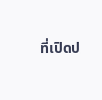ที่เปิดป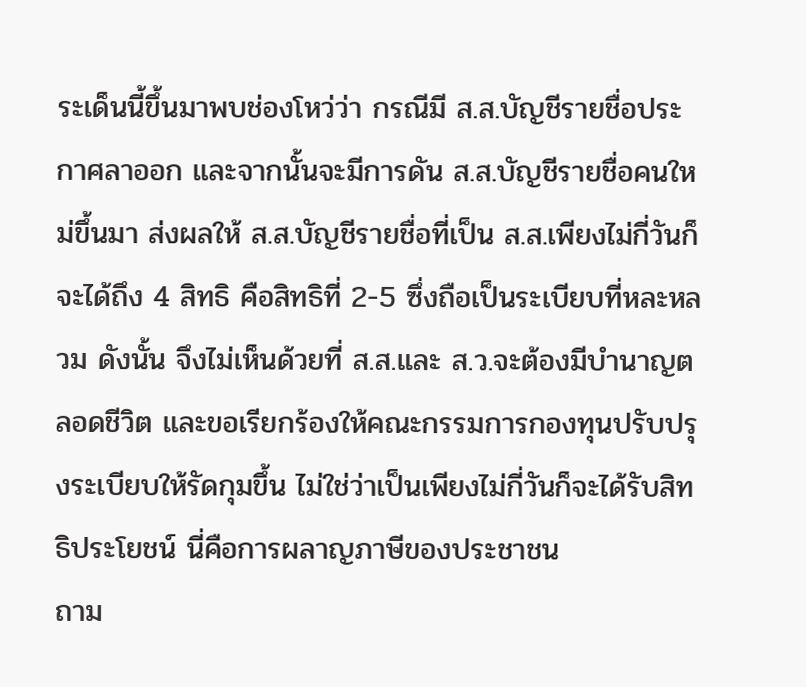ระเด็นนี้ขึ้นมาพบช่องโหว่ว่า กรณีมี ส.ส.บัญชีรายชื่อประกาศลาออก และจากนั้นจะมีการดัน ส.ส.บัญชีรายชื่อคนใหม่ขึ้นมา ส่งผลให้ ส.ส.บัญชีรายชื่อที่เป็น ส.ส.เพียงไม่กี่วันก็จะได้ถึง 4 สิทธิ คือสิทธิที่ 2-5 ซึ่งถือเป็นระเบียบที่หละหลวม ดังนั้น จึงไม่เห็นด้วยที่ ส.ส.และ ส.ว.จะต้องมีบำนาญตลอดชีวิต และขอเรียกร้องให้คณะกรรมการกองทุนปรับปรุงระเบียบให้รัดกุมขึ้น ไม่ใช่ว่าเป็นเพียงไม่กี่วันก็จะได้รับสิทธิประโยชน์ นี่คือการผลาญภาษีของประชาชน
ถาม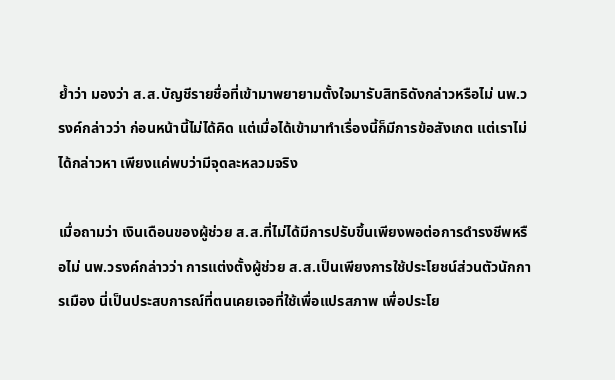ย้ำว่า มองว่า ส.ส.บัญชีรายชื่อที่เข้ามาพยายามตั้งใจมารับสิทธิดังกล่าวหรือไม่ นพ.วรงค์กล่าวว่า ก่อนหน้านี้ไม่ได้คิด แต่เมื่อได้เข้ามาทำเรื่องนี้ก็มีการข้อสังเกต แต่เราไม่ได้กล่าวหา เพียงแค่พบว่ามีจุดละหลวมจริง

เมื่อถามว่า เงินเดือนของผู้ช่วย ส.ส.ที่ไม่ได้มีการปรับขึ้นเพียงพอต่อการดำรงชีพหรือไม่ นพ.วรงค์กล่าวว่า การแต่งตั้งผู้ช่วย ส.ส.เป็นเพียงการใช้ประโยชน์ส่วนตัวนักการเมือง นี่เป็นประสบการณ์ที่ตนเคยเจอที่ใช้เพื่อแปรสภาพ เพื่อประโย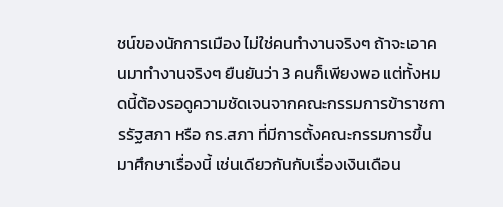ชน์ของนักการเมือง ไม่ใช่คนทำงานจริงๆ ถ้าจะเอาคนมาทำงานจริงๆ ยืนยันว่า 3 คนก็เพียงพอ แต่ทั้งหมดนี้ต้องรอดูความชัดเจนจากคณะกรรมการข้าราชการรัฐสภา หรือ กร.สภา ที่มีการตั้งคณะกรรมการขึ้นมาศึกษาเรื่องนี้ เช่นเดียวกันกับเรื่องเงินเดือน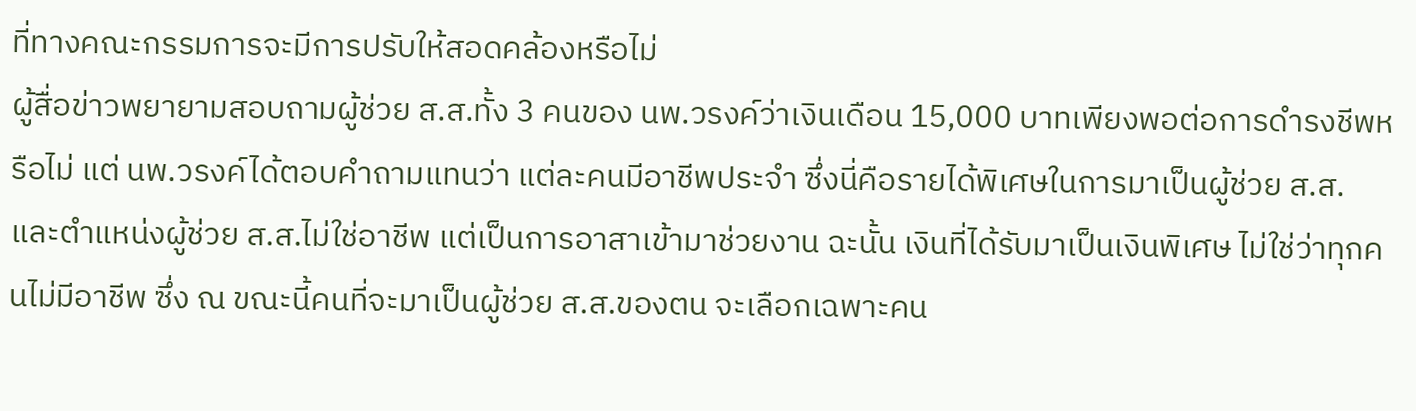ที่ทางคณะกรรมการจะมีการปรับให้สอดคล้องหรือไม่
ผู้สื่อข่าวพยายามสอบถามผู้ช่วย ส.ส.ทั้ง 3 คนของ นพ.วรงค์ว่าเงินเดือน 15,000 บาทเพียงพอต่อการดำรงชีพหรือไม่ แต่ นพ.วรงค์ได้ตอบคำถามแทนว่า แต่ละคนมีอาชีพประจำ ซึ่งนี่คือรายได้พิเศษในการมาเป็นผู้ช่วย ส.ส. และตำแหน่งผู้ช่วย ส.ส.ไม่ใช่อาชีพ แต่เป็นการอาสาเข้ามาช่วยงาน ฉะนั้น เงินที่ได้รับมาเป็นเงินพิเศษ ไม่ใช่ว่าทุกคนไม่มีอาชีพ ซึ่ง ณ ขณะนี้คนที่จะมาเป็นผู้ช่วย ส.ส.ของตน จะเลือกเฉพาะคน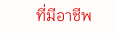ที่มีอาชีพ